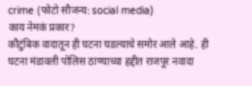crime (फोटो सौजन्य: social media)
काय नेमकं प्रकार?
कौटुंबिक वादातून ही घटना घडल्याचे समोर आले आहे. ही घटना मंडावली पोलिस ठाण्याच्या हद्दीत राजपूर नवादा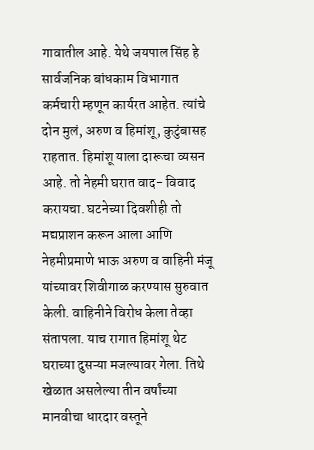गावातील आहे. येथे जयपाल सिंह हे सार्वजनिक बांधकाम विभागात कर्मचारी म्हणून कार्यरत आहेत. त्यांचे दोन मुलं, अरुण व हिमांशू, कुटुंबासह राहतात. हिमांशू याला दारूचा व्यसन आहे. तो नेहमी घरात वाद- विवाद करायचा. घटनेच्या दिवशीही तो मद्यप्राशन करून आला आणि नेहमीप्रमाणे भाऊ अरुण व वाहिनी मंजू यांच्यावर शिवीगाळ करण्यास सुरुवात केली. वाहिनीने विरोध केला तेव्हा संतापला. याच रागात हिमांशू थेट घराच्या दुसऱ्या मजल्यावर गेला. तिथे खेळात असलेल्या तीन वर्षांच्या मानवीचा धारदार वस्तूने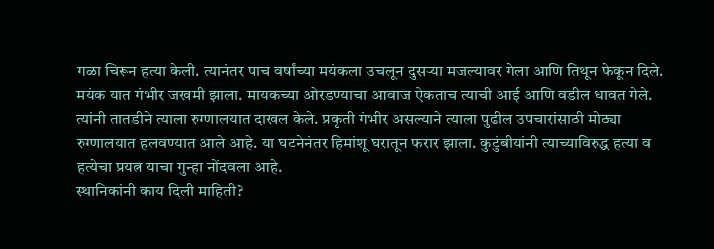गळा चिरून हत्या केली. त्यानंतर पाच वर्षांच्या मयंकला उचलून दुसऱ्या मजल्यावर गेला आणि तिथून फेकून दिले.
मयंक यात गंभीर जखमी झाला. मायकच्या ओरडण्याचा आवाज ऐकताच त्याची आई आणि वडील धावत गेले. त्यांनी तातडीने त्याला रुग्णालयात दाखल केले. प्रकृती गंभीर असल्याने त्याला पुढील उपचारांसाठी मोठ्या रुग्णालयात हलवण्यात आले आहे. या घटनेनंतर हिमांशू घरातून फरार झाला. कुटुंबीयांनी त्याच्याविरुद्ध हत्या व हत्येचा प्रयत्न याचा गुन्हा नोंदवला आहे.
स्थानिकांनी काय दिली माहिती?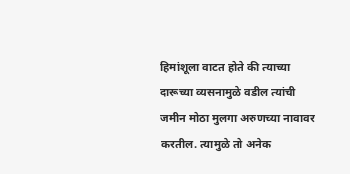हिमांशूला वाटत होते की त्याच्या दारूच्या व्यसनामुळे वडील त्यांची जमीन मोठा मुलगा अरुणच्या नावावर करतील. त्यामुळे तो अनेक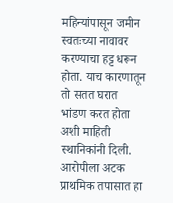महिन्यांपासून जमीन स्वतःच्या नावावर करण्याचा हट्ट धरून होता. याच कारणातून तो सतत घरात भांडण करत होता अशी माहिती स्थानिकांनी दिली.
आरोपीला अटक
प्राथमिक तपासात हा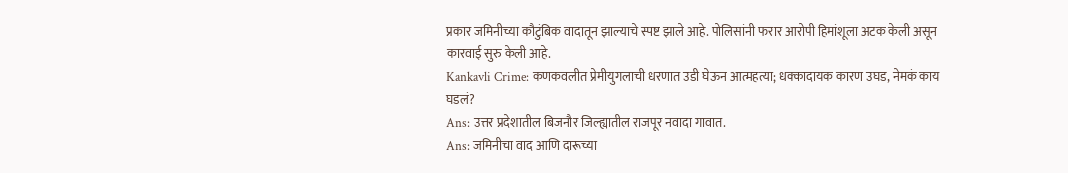प्रकार जमिनीच्या कौटुंबिक वादातून झाल्याचे स्पष्ट झाले आहे. पोलिसांनी फरार आरोपी हिमांशूला अटक केली असून कारवाई सुरु केली आहे.
Kankavli Crime: कणकवलीत प्रेमीयुगलाची धरणात उडी घेऊन आत्महत्या; धक्कादायक कारण उघड, नेमकं काय घडलं?
Ans: उत्तर प्रदेशातील बिजनौर जिल्ह्यातील राजपूर नवादा गावात.
Ans: जमिनीचा वाद आणि दारूच्या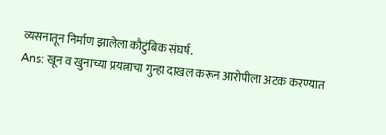व्यसनातून निर्माण झालेला कौटुंबिक संघर्ष.
Ans: खून व खुनाच्या प्रयत्नाचा गुन्हा दाखल करून आरोपीला अटक करण्यात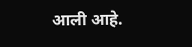आली आहे.